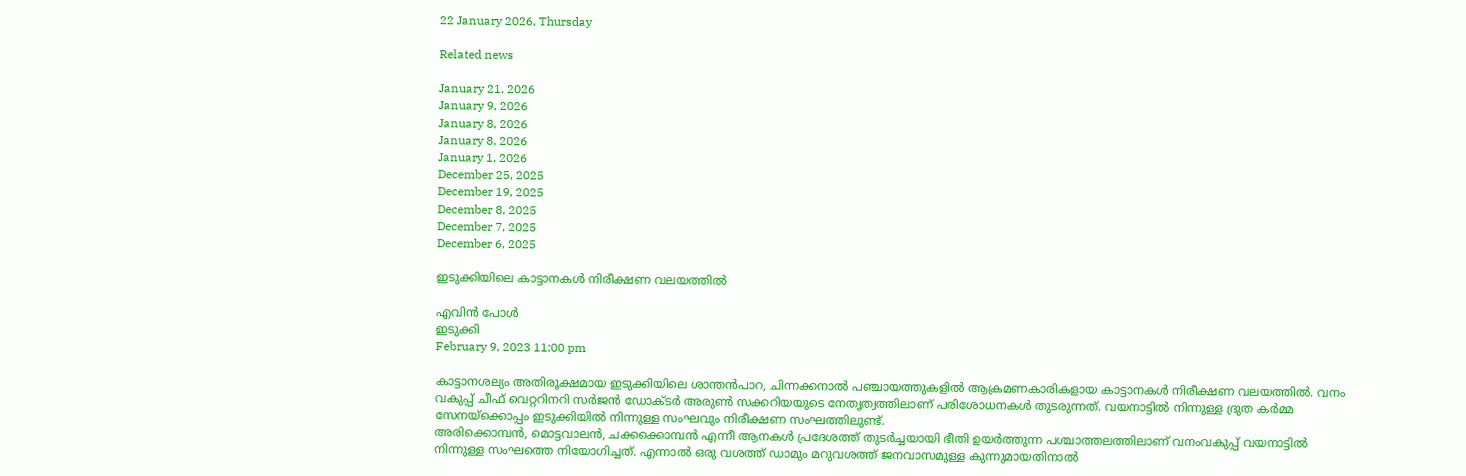22 January 2026, Thursday

Related news

January 21, 2026
January 9, 2026
January 8, 2026
January 8, 2026
January 1, 2026
December 25, 2025
December 19, 2025
December 8, 2025
December 7, 2025
December 6, 2025

ഇടുക്കിയിലെ കാട്ടാനകൾ നിരീക്ഷണ വലയത്തിൽ

എവിൻ പോൾ
ഇടുക്കി
February 9, 2023 11:00 pm

കാട്ടാനശല്യം അതിരൂക്ഷമായ ഇടുക്കിയിലെ ശാന്തൻപാറ, ചിന്നക്കനാൽ പഞ്ചായത്തുകളിൽ ആക്രമണകാരികളായ കാട്ടാനകൾ നിരീക്ഷണ വലയത്തിൽ. വനം വകുപ്പ് ചീഫ് വെറ്ററിനറി സർജൻ ഡോക്ടർ അരുൺ സക്കറിയയുടെ നേതൃത്വത്തിലാണ് പരിശോധനകൾ തുടരുന്നത്. വയനാട്ടിൽ നിന്നുള്ള ദ്രുത കർമ്മ സേനയ്ക്കൊപ്പം ഇടുക്കിയിൽ നിന്നുള്ള സംഘവും നിരീക്ഷണ സംഘത്തിലുണ്ട്.
അരിക്കൊമ്പൻ, മൊട്ടവാലൻ, ചക്കക്കൊമ്പൻ എന്നീ ആനകൾ പ്രദേശത്ത് തുടർച്ചയായി ഭീതി ഉയർത്തുന്ന പശ്ചാത്തലത്തിലാണ് വനംവകുപ്പ് വയനാട്ടിൽ നിന്നുള്ള സംഘത്തെ നിയോഗിച്ചത്. എന്നാൽ ഒരു വശത്ത് ഡാമും മറുവശത്ത് ജനവാസമുള്ള കുന്നുമായതിനാൽ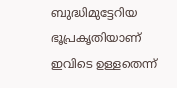ബുദ്ധിമുട്ടേറിയ ഭൂപ്രകൃതിയാണ് ഇവിടെ ഉള്ളതെന്ന്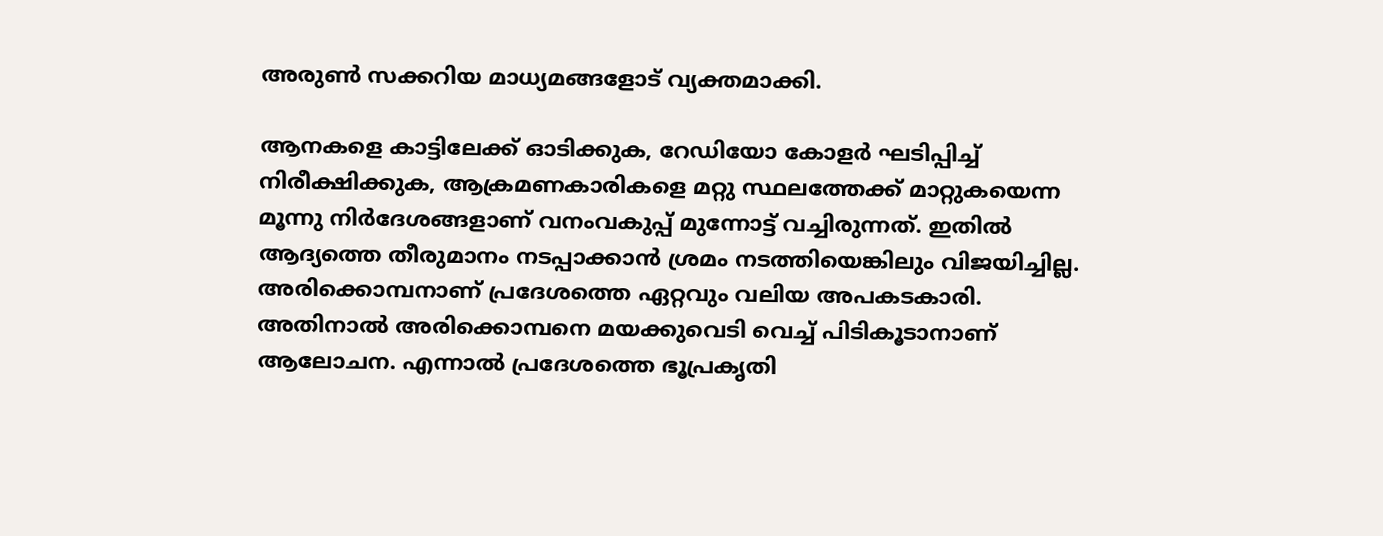അരുൺ സക്കറിയ മാധ്യമങ്ങളോട് വ്യക്തമാക്കി.

ആനകളെ കാട്ടിലേക്ക് ഓടിക്കുക, റേഡിയോ കോളർ ഘടിപ്പിച്ച് നിരീക്ഷിക്കുക, ആക്രമണകാരികളെ മറ്റു സ്ഥലത്തേക്ക് മാറ്റുകയെന്ന മൂന്നു നിർദേശങ്ങളാണ് വനംവകുപ്പ് മുന്നോട്ട് വച്ചിരുന്നത്. ഇതിൽ ആദ്യത്തെ തീരുമാനം നടപ്പാക്കാൻ ശ്രമം നടത്തിയെങ്കിലും വിജയിച്ചില്ല. അരിക്കൊമ്പനാണ് പ്രദേശത്തെ ഏറ്റവും വലിയ അപകടകാരി. അതിനാൽ അരിക്കൊമ്പനെ മയക്കുവെടി വെച്ച് പിടികൂടാനാണ് ആലോചന. എന്നാൽ പ്രദേശത്തെ ഭൂപ്രകൃതി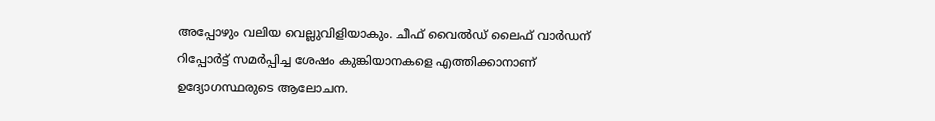അപ്പോഴും വലിയ വെല്ലുവിളിയാകും. ചീഫ് വൈൽഡ് ലൈഫ് വാർഡന് റിപ്പോർട്ട് സമർപ്പിച്ച ശേഷം കുങ്കിയാനകളെ എത്തിക്കാനാണ് ഉദ്യോഗസ്ഥരുടെ ആലോചന.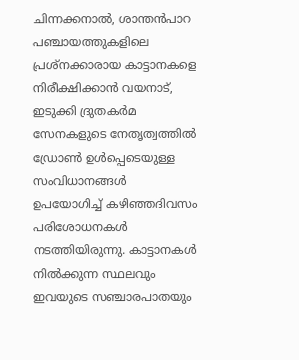ചിന്നക്കനാൽ, ശാന്തൻപാറ പഞ്ചായത്തുകളിലെ പ്രശ്നക്കാരായ കാട്ടാനകളെ നിരീക്ഷിക്കാൻ വയനാട്, ഇടുക്കി ദ്രുതകർമ സേനകളുടെ നേതൃത്വത്തിൽ ഡ്രോൺ ഉൾപ്പെടെയുള്ള സംവിധാനങ്ങൾ ഉപയോഗിച്ച് കഴിഞ്ഞദിവസം പരിശോധനകൾ നടത്തിയിരുന്നു. കാട്ടാനകൾ നിൽക്കുന്ന സ്ഥലവും ഇവയുടെ സഞ്ചാരപാതയും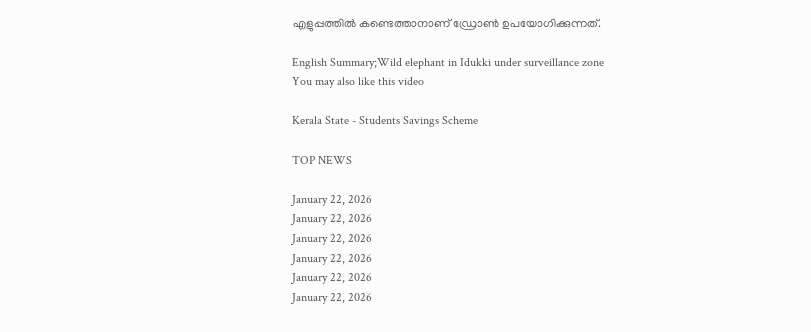എളുപ്പത്തിൽ കണ്ടെത്താനാണ് ഡ്രോൺ ഉപയോഗിക്കുന്നത്.

English Summary;Wild elephant in Idukki under surveillance zone
You may also like this video

Kerala State - Students Savings Scheme

TOP NEWS

January 22, 2026
January 22, 2026
January 22, 2026
January 22, 2026
January 22, 2026
January 22, 2026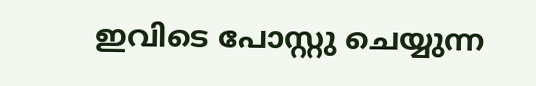ഇവിടെ പോസ്റ്റു ചെയ്യുന്ന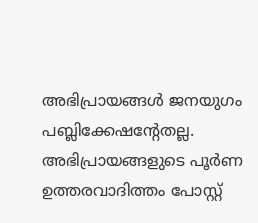അഭിപ്രായങ്ങള്‍ ജനയുഗം പബ്ലിക്കേഷന്റേതല്ല. അഭിപ്രായങ്ങളുടെ പൂര്‍ണ ഉത്തരവാദിത്തം പോസ്റ്റ്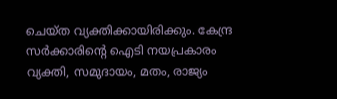ചെയ്ത വ്യക്തിക്കായിരിക്കും. കേന്ദ്ര സര്‍ക്കാരിന്റെ ഐടി നയപ്രകാരം വ്യക്തി, സമുദായം, മതം, രാജ്യം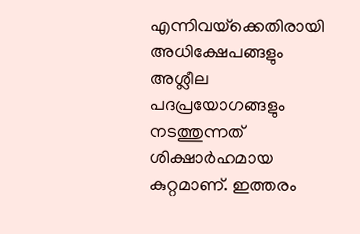എന്നിവയ്‌ക്കെതിരായി അധിക്ഷേപങ്ങളും അശ്ലീല പദപ്രയോഗങ്ങളും നടത്തുന്നത് ശിക്ഷാര്‍ഹമായ കുറ്റമാണ്. ഇത്തരം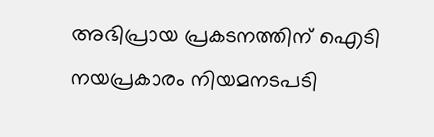അഭിപ്രായ പ്രകടനത്തിന് ഐടി നയപ്രകാരം നിയമനടപടി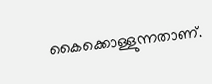കൈക്കൊള്ളുന്നതാണ്.